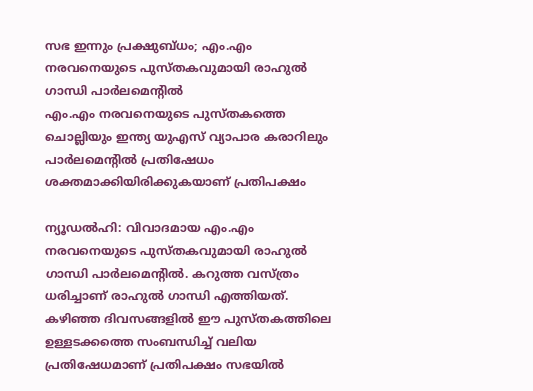സഭ ഇന്നും പ്രക്ഷുബ്ധം; എം.എം നരവനെയുടെ പുസ്തകവുമായി രാഹുൽ ഗാന്ധി പാർലമെന്റിൽ
എം.എം നരവനെയുടെ പുസ്തകത്തെ ചൊല്ലിയും ഇന്ത്യ യുഎസ് വ്യാപാര കരാറിലും പാർലമെന്റിൽ പ്രതിഷേധം ശക്തമാക്കിയിരിക്കുകയാണ് പ്രതിപക്ഷം

ന്യൂഡൽഹി: വിവാദമായ എം.എം നരവനെയുടെ പുസ്തകവുമായി രാഹുൽ ഗാന്ധി പാർലമെന്റിൽ. കറുത്ത വസ്ത്രം ധരിച്ചാണ് രാഹുൽ ഗാന്ധി എത്തിയത്. കഴിഞ്ഞ ദിവസങ്ങളിൽ ഈ പുസ്തകത്തിലെ ഉള്ളടക്കത്തെ സംബന്ധിച്ച് വലിയ പ്രതിഷേധമാണ് പ്രതിപക്ഷം സഭയിൽ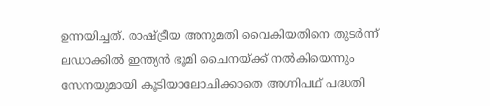ഉന്നയിച്ചത്. രാഷ്ട്രീയ അനുമതി വൈകിയതിനെ തുടർന്ന് ലഡാക്കിൽ ഇന്ത്യൻ ഭൂമി ചൈനയ്ക്ക് നൽകിയെന്നും സേനയുമായി കൂടിയാലോചിക്കാതെ അഗ്നിപഥ് പദ്ധതി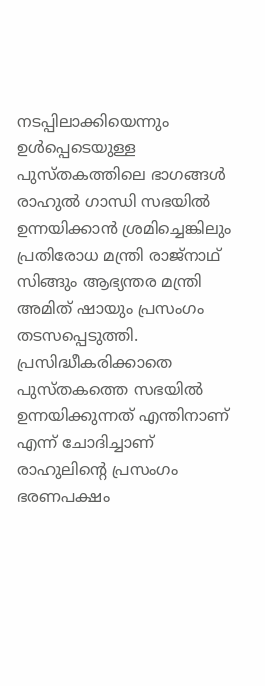നടപ്പിലാക്കിയെന്നും ഉൾപ്പെടെയുള്ള പുസ്തകത്തിലെ ഭാഗങ്ങൾ രാഹുൽ ഗാന്ധി സഭയിൽ ഉന്നയിക്കാൻ ശ്രമിച്ചെങ്കിലും പ്രതിരോധ മന്ത്രി രാജ്നാഥ് സിങ്ങും ആഭ്യന്തര മന്ത്രി അമിത് ഷായും പ്രസംഗം തടസപ്പെടുത്തി.
പ്രസിദ്ധീകരിക്കാതെ പുസ്തകത്തെ സഭയിൽ ഉന്നയിക്കുന്നത് എന്തിനാണ് എന്ന് ചോദിച്ചാണ് രാഹുലിന്റെ പ്രസംഗം ഭരണപക്ഷം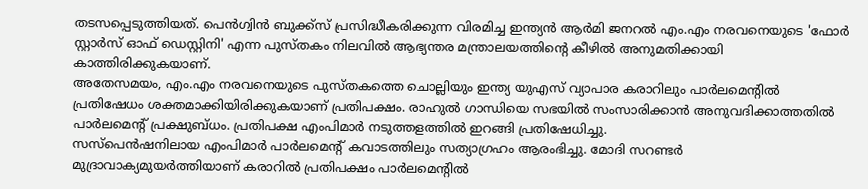തടസപ്പെടുത്തിയത്. പെൻഗ്വിൻ ബുക്ക്സ് പ്രസിദ്ധീകരിക്കുന്ന വിരമിച്ച ഇന്ത്യൻ ആർമി ജനറൽ എം.എം നരവനെയുടെ 'ഫോർ സ്റ്റാർസ് ഓഫ് ഡെസ്റ്റിനി' എന്ന പുസ്തകം നിലവിൽ ആഭ്യന്തര മന്ത്രാലയത്തിന്റെ കീഴിൽ അനുമതിക്കായി കാത്തിരിക്കുകയാണ്.
അതേസമയം, എം.എം നരവനെയുടെ പുസ്തകത്തെ ചൊല്ലിയും ഇന്ത്യ യുഎസ് വ്യാപാര കരാറിലും പാർലമെന്റിൽ പ്രതിഷേധം ശക്തമാക്കിയിരിക്കുകയാണ് പ്രതിപക്ഷം. രാഹുൽ ഗാന്ധിയെ സഭയിൽ സംസാരിക്കാൻ അനുവദിക്കാത്തതിൽ പാർലമെന്റ് പ്രക്ഷുബ്ധം. പ്രതിപക്ഷ എംപിമാർ നടുത്തളത്തിൽ ഇറങ്ങി പ്രതിഷേധിച്ചു.
സസ്പെൻഷനിലായ എംപിമാർ പാർലമെന്റ് കവാടത്തിലും സത്യാഗ്രഹം ആരംഭിച്ചു. മോദി സറണ്ടർ മുദ്രാവാക്യമുയർത്തിയാണ് കരാറിൽ പ്രതിപക്ഷം പാർലമെന്റിൽ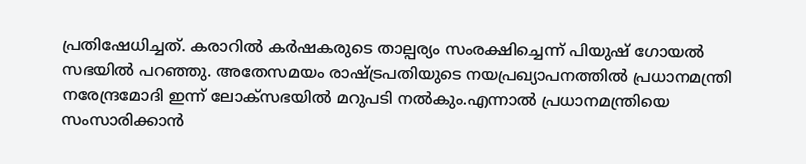പ്രതിഷേധിച്ചത്. കരാറിൽ കർഷകരുടെ താല്പര്യം സംരക്ഷിച്ചെന്ന് പിയുഷ് ഗോയൽ സഭയിൽ പറഞ്ഞു. അതേസമയം രാഷ്ട്രപതിയുടെ നയപ്രഖ്യാപനത്തിൽ പ്രധാനമന്ത്രി നരേന്ദ്രമോദി ഇന്ന് ലോക്സഭയിൽ മറുപടി നൽകും.എന്നാൽ പ്രധാനമന്ത്രിയെ സംസാരിക്കാൻ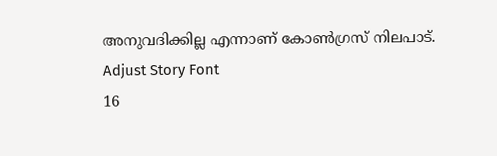അനുവദിക്കില്ല എന്നാണ് കോൺഗ്രസ് നിലപാട്.
Adjust Story Font
16